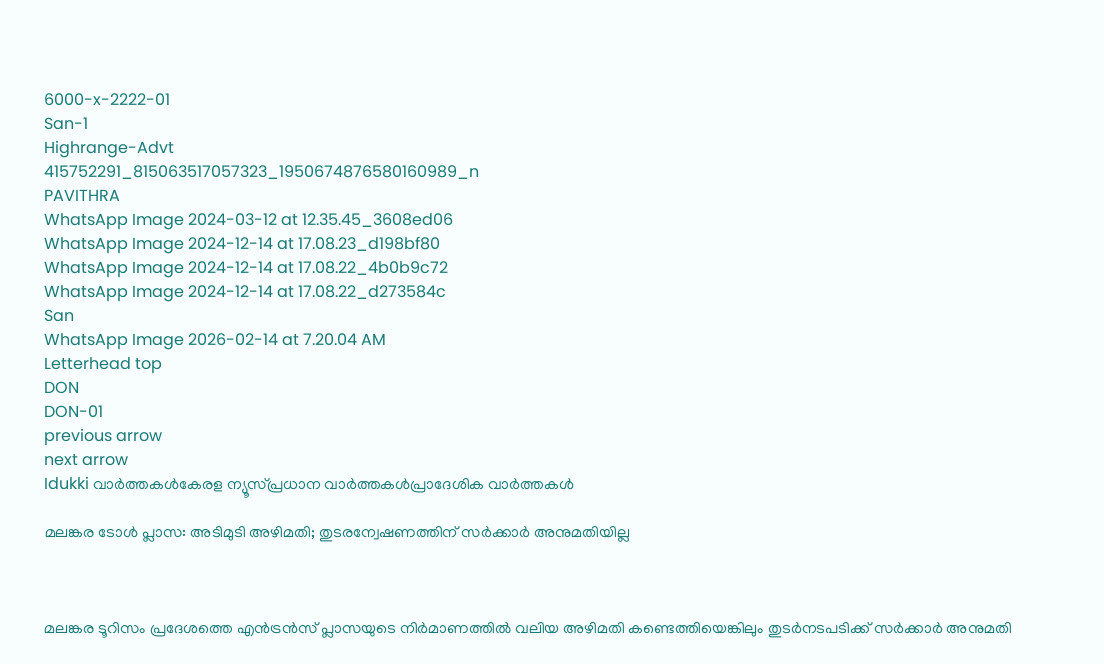6000-x-2222-01
San-1
Highrange-Advt
415752291_815063517057323_1950674876580160989_n
PAVITHRA
WhatsApp Image 2024-03-12 at 12.35.45_3608ed06
WhatsApp Image 2024-12-14 at 17.08.23_d198bf80
WhatsApp Image 2024-12-14 at 17.08.22_4b0b9c72
WhatsApp Image 2024-12-14 at 17.08.22_d273584c
San
WhatsApp Image 2026-02-14 at 7.20.04 AM
Letterhead top
DON
DON-01
previous arrow
next arrow
Idukki വാര്‍ത്തകള്‍കേരള ന്യൂസ്പ്രധാന വാര്‍ത്തകള്‍പ്രാദേശിക വാർത്തകൾ

മലങ്കര ടോൾ പ്ലാസ: അടിമുടി അഴിമതി; തുടരന്വേഷണത്തിന് സർക്കാർ അനുമതിയില്ല



മലങ്കര ടൂറിസം പ്രദേശത്തെ എൻട്രൻസ് പ്ലാസയുടെ നിർമാണത്തില്‍ വലിയ അഴിമതി കണ്ടെത്തിയെങ്കിലും തുടർനടപടിക്ക് സർക്കാർ അനുമതി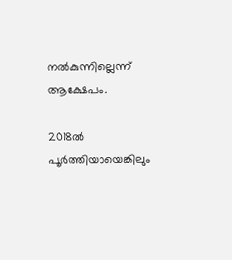നല്‍കുന്നില്ലെന്ന് ആക്ഷേപം.

2018ല്‍ പൂർത്തിയായെങ്കിലും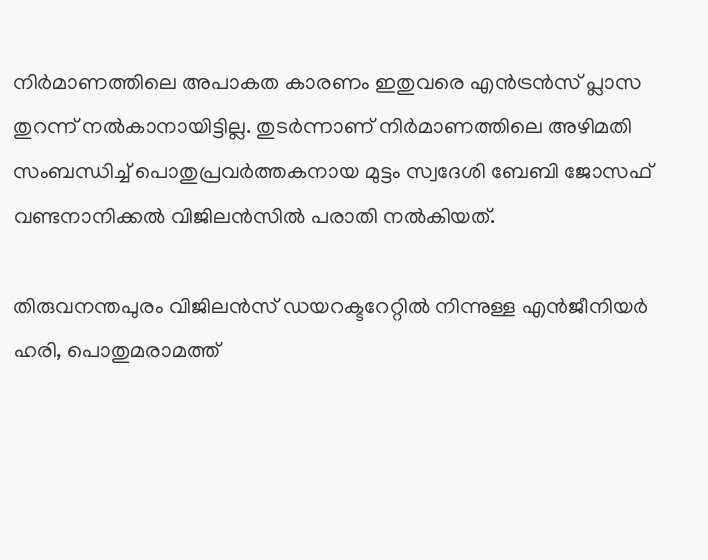നിർമാണത്തിലെ അപാകത കാരണം ഇതുവരെ എൻട്രൻസ് പ്ലാസ തുറന്ന് നല്‍കാനായിട്ടില്ല. തുടർന്നാണ് നിർമാണത്തിലെ അഴിമതി സംബന്ധിച്ച്‌ പൊതുപ്രവർത്തകനായ മുട്ടം സ്വദേശി ബേബി ജോസഫ് വണ്ടനാനിക്കല്‍ വിജിലൻസില്‍ പരാതി നല്‍കിയത്.

തിരുവനന്തപുരം വിജിലൻസ് ഡയറക്ടറേറ്റില്‍ നിന്നുള്ള എൻജീനിയർ ഹരി, പൊതുമരാമത്ത്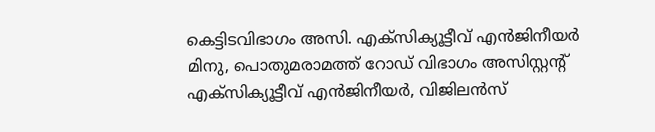കെട്ടിടവിഭാഗം അസി. എക്സിക്യൂട്ടീവ് എൻജിനീയർ മിനു, പൊതുമരാമത്ത് റോഡ് വിഭാഗം അസിസ്റ്റന്‍റ് എക്സിക്യൂട്ടീവ് എൻജിനീയർ, വിജിലൻസ്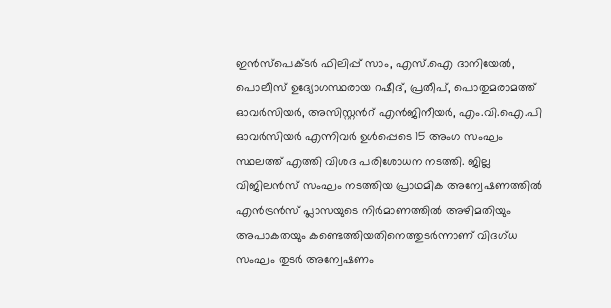ഇൻസ്പെക്ടർ ഫിലിപ്പ് സാം, എസ്.ഐ ദാനിയേല്‍, പൊലീസ് ഉദ്യോഗസ്ഥരായ റഷീദ്, പ്രതീപ്, പൊതുമരാമത്ത് ഓവർസിയർ, അസിസ്റ്റൻറ് എൻജിനീയർ, എം.വി.ഐ.പി ഓവർസിയർ എന്നിവർ ഉള്‍പ്പെടെ 15 അംഗ സംഘം സ്ഥലത്ത് എത്തി വിശദ പരിശോധന നടത്തി. ജില്ല വിജിലൻസ് സംഘം നടത്തിയ പ്രാഥമിക അന്വേഷണത്തില്‍ എൻട്രൻസ് പ്ലാസയുടെ നിർമാണത്തില്‍ അഴിമതിയും അപാകതയും കണ്ടെത്തിയതിനെത്തുടർന്നാണ് വിദഗ്ധ സംഘം തുടർ അന്വേഷണം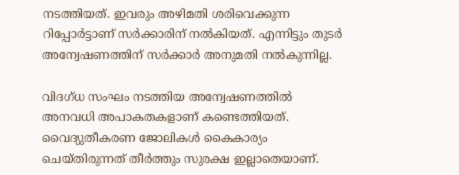നടത്തിയത്. ഇവരും അഴിമതി ശരിവെക്കുന്ന റിപ്പോർട്ടാണ് സർക്കാരിന് നല്‍കിയത്. എന്നിട്ടും തുടർ അന്വേഷണത്തിന് സർക്കാർ അനുമതി നല്‍കുന്നില്ല.

വിദഗ്ധ സംഘം നടത്തിയ അന്വേഷണത്തില്‍ അനവധി അപാകതകളാണ് കണ്ടെത്തിയത്. വൈദ്യുതീകരണ ജോലികള്‍ കൈകാര്യം ചെയ്തിരുന്നത് തീർത്തും സുരക്ഷ ഇല്ലാതെയാണ്.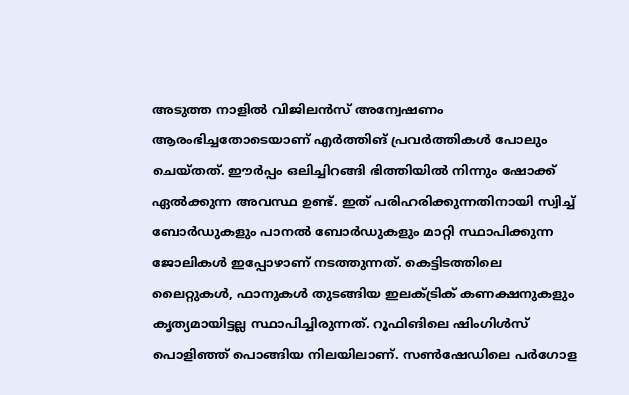അടുത്ത നാളില്‍ വിജിലൻസ് അന്വേഷണം ആരംഭിച്ചതോടെയാണ് എർത്തിങ് പ്രവർത്തികള്‍ പോലും ചെയ്തത്. ഈർപ്പം ഒലിച്ചിറങ്ങി ഭിത്തിയില്‍ നിന്നും ഷോക്ക് ഏല്‍ക്കുന്ന അവസ്ഥ ഉണ്ട്. ഇത് പരിഹരിക്കുന്നതിനായി സ്വിച്ച്‌ ബോർഡുകളും പാനല്‍ ബോർഡുകളും മാറ്റി സ്ഥാപിക്കുന്ന ജോലികള്‍ ഇപ്പോഴാണ് നടത്തുന്നത്. കെട്ടിടത്തിലെ ലൈറ്റുകള്‍, ഫാനുകള്‍ തുടങ്ങിയ ഇലക്‌ട്രിക് കണക്ഷനുകളും കൃത്യമായിട്ടല്ല സ്ഥാപിച്ചിരുന്നത്. റൂഫിങിലെ ഷിംഗിള്‍സ് പൊളിഞ്ഞ് പൊങ്ങിയ നിലയിലാണ്. സണ്‍ഷേഡിലെ പർഗോള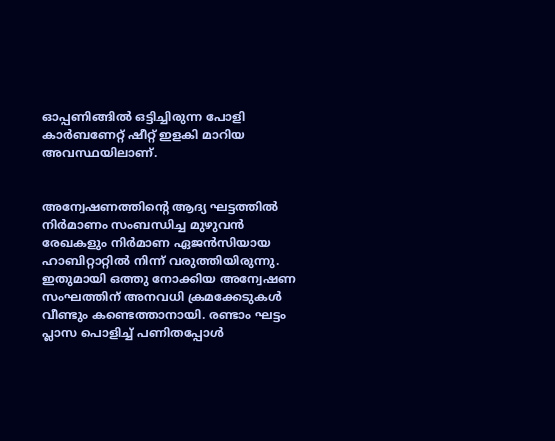ഓപ്പണിങ്ങില്‍ ഒട്ടിച്ചിരുന്ന പോളി കാർബണേറ്റ് ഷീറ്റ് ഇളകി മാറിയ അവസ്ഥയിലാണ്.


അന്വേഷണത്തിന്‍റെ ആദ്യ ഘട്ടത്തില്‍ നിർമാണം സംബന്ധിച്ച മുഴുവൻ രേഖകളും നിർമാണ ഏജൻസിയായ ഹാബിറ്റാറ്റില്‍ നിന്ന് വരുത്തിയിരുന്നു. ഇതുമായി ഒത്തു നോക്കിയ അന്വേഷണ സംഘത്തിന് അനവധി ക്രമക്കേടുകള്‍ വീണ്ടും കണ്ടെത്താനായി. രണ്ടാം ഘട്ടം പ്ലാസ പൊളിച്ച്‌ പണിതപ്പോള്‍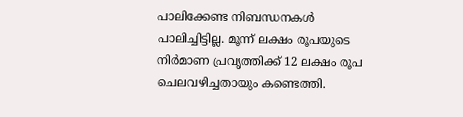പാലിക്കേണ്ട നിബന്ധനകള്‍ പാലിച്ചിട്ടില്ല. മൂന്ന് ലക്ഷം രൂപയുടെ നിർമാണ പ്രവൃത്തിക്ക് 12 ലക്ഷം രൂപ ചെലവഴിച്ചതായും കണ്ടെത്തി.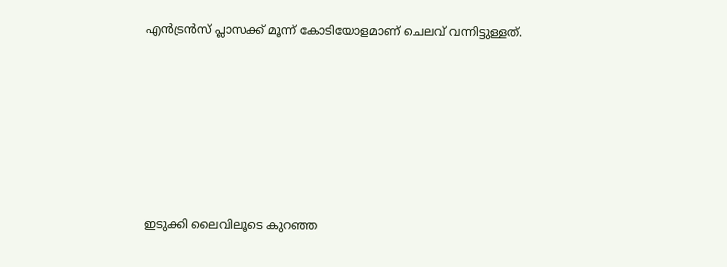എൻട്രൻസ് പ്ലാസക്ക് മൂന്ന് കോടിയോളമാണ് ചെലവ് വന്നിട്ടുള്ളത്.









ഇടുക്കി ലൈവിലൂടെ കുറഞ്ഞ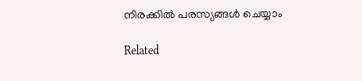നിരക്കിൽ പരസ്യങ്ങൾ ചെയ്യാം

Related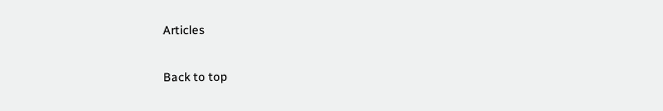Articles

Back to top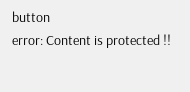button
error: Content is protected !!